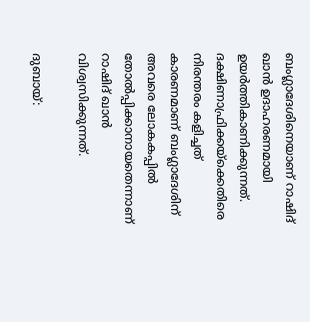ബംഗ്ലാദേശിനെയാണ് റാഷിദ് ഖാന്‍ ഉദാഹരണമായി ഉയര്‍ത്തികാണിക്കുന്നത്. ദക്ഷിണാഫ്രിക്കയ്‌ക്കെതിരെ നിരന്തരം കളിച്ചത് കാരണമാണ് ബംഗ്ലാദേശിന് അവരെ ലോകകപ്പില്‍ തോല്‍പ്പിക്കാനായതെന്നാണ് റാഷിദ് ഖാന്‍ വിശ്വസിക്കുന്നത്.

ദുബായ്: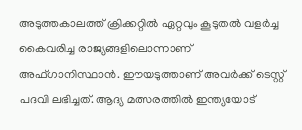അടുത്തകാലത്ത് ക്രിക്കറ്റില്‍ ഏറ്റവും കൂടുതല്‍ വളര്‍ച്ച കൈവരിച്ച രാജ്യങ്ങളിലൊന്നാണ് അഫ്ഗാനിസ്ഥാന്‍. ഈയടുത്താണ് അവര്‍ക്ക് ടെസ്റ്റ് പദവി ലഭിച്ചത്. ആദ്യ മത്സരത്തില്‍ ഇന്ത്യയോട്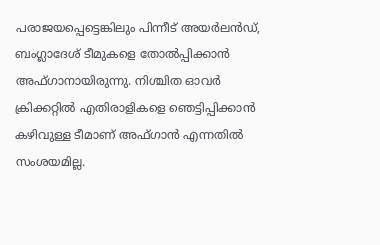പരാജയപ്പെട്ടെങ്കിലും പിന്നീട് അയര്‍ലന്‍ഡ്, ബംഗ്ലാദേശ് ടീമുകളെ തോല്‍പ്പിക്കാന്‍ അഫ്ഗാനായിരുന്നു. നിശ്ചിത ഓവര്‍ ക്രിക്കറ്റില്‍ എതിരാളികളെ ഞെട്ടിപ്പിക്കാന്‍ കഴിവുള്ള ടീമാണ് അഫ്ഗാന്‍ എന്നതില്‍ സംശയമില്ല.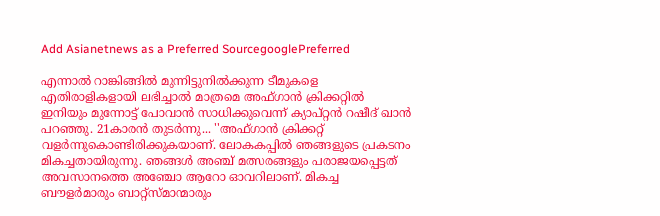Add Asianetnews as a Preferred SourcegooglePreferred

എന്നാല്‍ റാങ്കിങ്ങില്‍ മുന്നിട്ടുനില്‍ക്കുന്ന ടീമുകളെ എതിരാളികളായി ലഭിച്ചാല്‍ മാത്രമെ അഫ്ഗാന്‍ ക്രിക്കറ്റില്‍ ഇനിയും മുന്നോട്ട് പോവാന്‍ സാധിക്കുവെന്ന് ക്യാപ്റ്റന്‍ റഷീദ് ഖാന്‍ പറഞ്ഞു. 21കാരന്‍ തുടര്‍ന്നു... ''അഫ്ഗാന്‍ ക്രിക്കറ്റ് വളര്‍ന്നുകൊണ്ടിരിക്കുകയാണ്. ലോകകപ്പില്‍ ഞങ്ങളുടെ പ്രകടനം മികച്ചതായിരുന്നു. ഞങ്ങള്‍ അഞ്ച് മത്സരങ്ങളും പരാജയപ്പെട്ടത് അവസാനത്തെ അഞ്ചോ ആറോ ഓവറിലാണ്. മികച്ച ബൗളര്‍മാരും ബാറ്റ്‌സ്മാന്മാരും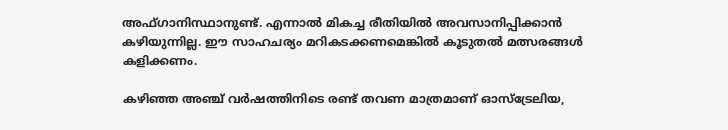അഫ്ഗാനിസ്ഥാനുണ്ട്. എന്നാല്‍ മികച്ച രീതിയില്‍ അവസാനിപ്പിക്കാന്‍ കഴിയുന്നില്ല. ഈ സാഹചര്യം മറികടക്കണമെങ്കില്‍ കൂടുതല്‍ മത്സരങ്ങള്‍ കളിക്കണം.

കഴിഞ്ഞ അഞ്ച് വര്‍ഷത്തിനിടെ രണ്ട് തവണ മാത്രമാണ് ഓസ്‌ട്രേലിയ,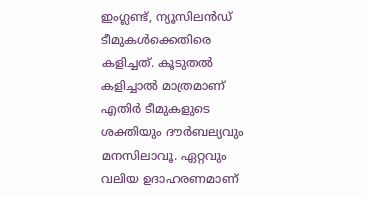ഇംഗ്ലണ്ട്, ന്യൂസിലന്‍ഡ് ടീമുകള്‍ക്കെതിരെ കളിച്ചത്. കൂടുതല്‍ കളിച്ചാല്‍ മാത്രമാണ് എതിര്‍ ടീമുകളുടെ ശക്തിയും ദൗര്‍ബല്യവും മനസിലാവൂ. ഏറ്റവും വലിയ ഉദാഹരണമാണ്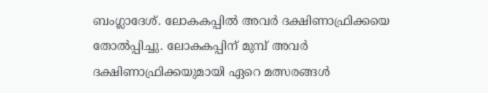ബംഗ്ലാദേശ്. ലോകകപ്പില്‍ അവര്‍ ദക്ഷിണാഫ്രിക്കയെ തോല്‍പ്പിച്ചു. ലോകകപ്പിന് മുമ്പ് അവര്‍ ദക്ഷിണാഫ്രിക്കയുമായി ഏറെ മത്സരങ്ങള്‍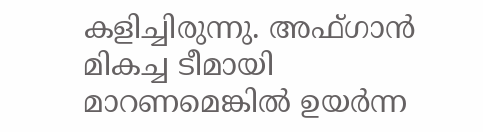കളിച്ചിരുന്നു. അഫ്ഗാന്‍ മികച്ച ടീമായി മാറണമെങ്കില്‍ ഉയര്‍ന്ന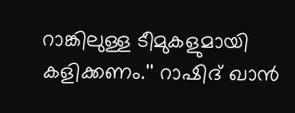റാങ്കിലുള്ള ടീമുകളുമായി കളിക്കണം.'' റാഷിദ് ഖാന്‍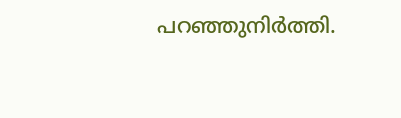പറഞ്ഞുനിര്‍ത്തി.